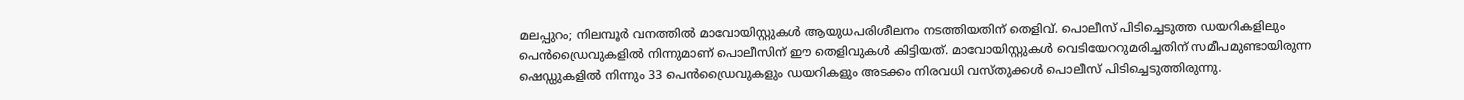മലപ്പുറം; നിലമ്പൂര്‍ വനത്തില്‍ മാവോയിസ്റ്റുകള്‍ ആയുധപരിശീലനം നടത്തിയതിന് തെളിവ്. പൊലീസ് പിടിച്ചെടുത്ത ഡയറികളിലും പെന്‍ഡ്രൈവുകളില്‍ നിന്നുമാണ് പൊലീസിന് ഈ തെളിവുകള്‍ കിട്ടിയത്. മാവോയിസ്റ്റുകള്‍ വെടിയേററുമരിച്ചതിന് സമീപമുണ്ടായിരുന്ന ഷെഡ്ഡുകളില്‍ നിന്നും 33 പെന്‍ഡ്രൈവുകളും ഡയറികളും അടക്കം നിരവധി വസ്തുക്കള്‍ പൊലീസ് പിടിച്ചെടുത്തിരുന്നു.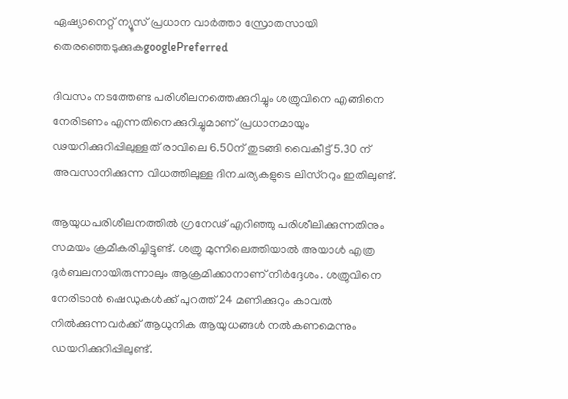ഏഷ്യാനെറ്റ് ന്യൂസ് പ്രധാന വാർത്താ സ്രോതസായി തെരഞ്ഞെടുക്കുകgooglePreferred

ദിവസം നടത്തേണ്ട പരിശീലനത്തെക്കുറിച്ചും ശത്രുവിനെ എങ്ങിനെ നേരിടണം എന്നതിനെക്കുറിച്ചുമാണ് പ്രധാനമായും ഢയറിക്കുറിപ്പിലുള്ളത് രാവിലെ 6.50ന് തുടങ്ങി വൈകീട്ട് 5.30 ന് അവസാനിക്കുന്ന വിധത്തിലുള്ള ദിനചര്യകളുടെ ലിസ്ററും ഇതിലുണ്ട്.

ആയുധപരിശീലനത്തില്‍ ഗ്രനേഢ് എറിഞ്ഞു പരിശീലിക്കുന്നതിനും സമയം ക്രമീകരിച്ചിട്ടുണ്ട്. ശത്രു മുന്നിലെത്തിയാല്‍ അയാള്‍ എത്ര ദുര്‍ബലനായിരുന്നാലും ആക്രമിക്കാനാണ് നിര്‍ദ്ദേശം. ശത്രുവിനെ നേരിടാന്‍ ഷെഡുകള്‍ക്ക് പുറത്ത് 24 മണിക്കുറും കാവല്‍ നില്‍ക്കുന്നവര്‍ക്ക് ആധുനിക ആയുധങ്ങള്‍ നല്‍കണമെന്നും ഡയറിക്കുറിപ്പിലുണ്ട്.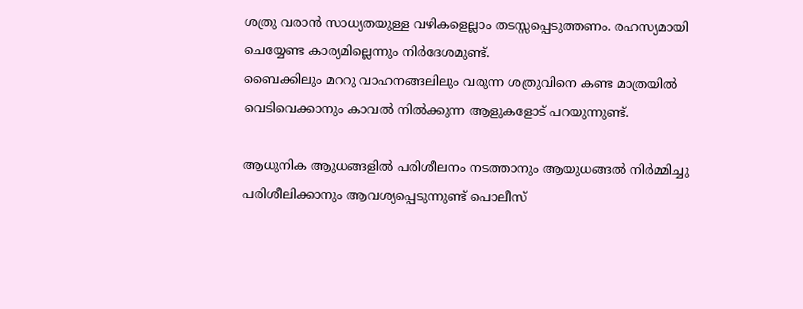ശത്രു വരാന്‍ സാധ്യതയുള്ള വഴികളെല്ലാം തടസ്സപ്പെടുത്തണം. രഹസ്യമായി ചെയ്യേണ്ട കാര്യമില്ലെന്നും നിര്‍ദേശമുണ്ട്.
ബൈക്കിലും മററു വാഹനങ്ങലിലും വരുന്ന ശത്രുവിനെ കണ്ട മാത്രയില്‍ വെടിവെക്കാനും കാവല്‍ നില്‍ക്കുന്ന ആളുകളോട് പറയുന്നുണ്ട്.

ആധുനിക ആുധങ്ങളില്‍ പരിശീലനം നടത്താനും ആയുധങ്ങല്‍ നിര്‍മ്മിച്ചു പരിശീലിക്കാനും ആവശ്യപ്പെടുന്നുണ്ട് പൊലീസ്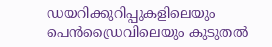ഡയറിക്കുറിപ്പുകളിലെയും പെന്‍ഡ്രൈവിലെയും കുടുതല്‍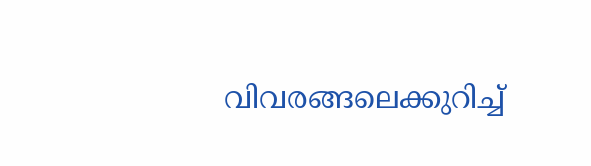വിവരങ്ങലെക്കുറിച്ച്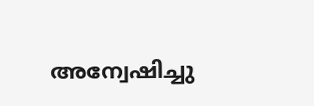അന്വേഷിച്ചു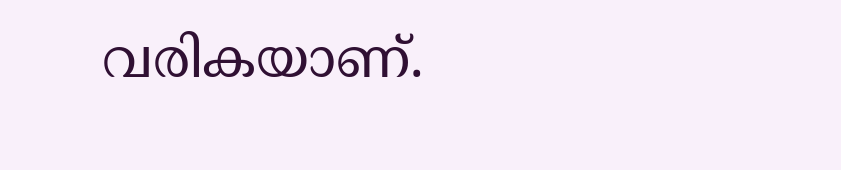വരികയാണ്.